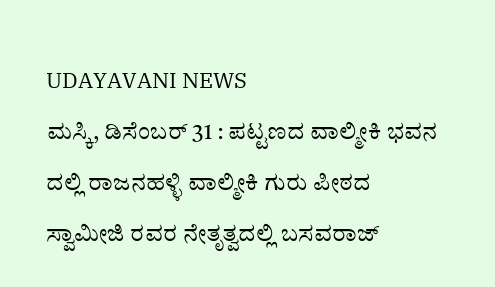UDAYAVANI NEWS
ಮಸ್ಕಿ, ಡಿಸೆಂಬರ್ 31 : ಪಟ್ಟಣದ ವಾಲ್ಮೀಕಿ ಭವನ ದಲ್ಲಿ ರಾಜನಹಳ್ಳಿ ವಾಲ್ಮೀಕಿ ಗುರು ಪೀಠದ ಸ್ವಾಮೀಜಿ ರವರ ನೇತೃತ್ವದಲ್ಲಿ ಬಸವರಾಜ್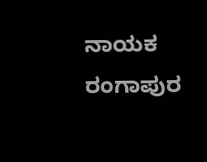ನಾಯಕ ರಂಗಾಪುರ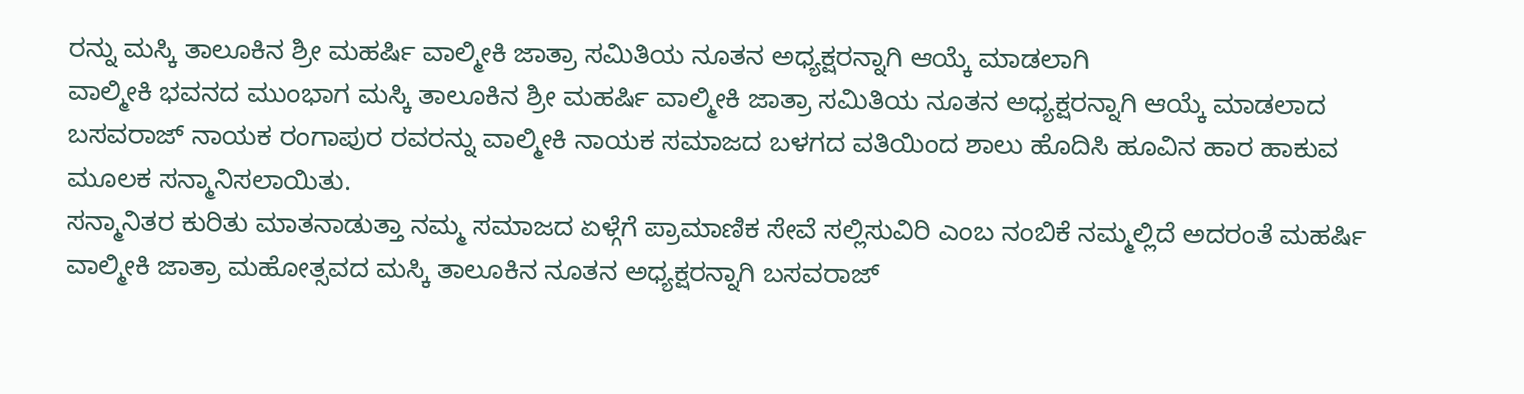ರನ್ನು ಮಸ್ಕಿ ತಾಲೂಕಿನ ಶ್ರೀ ಮಹರ್ಷಿ ವಾಲ್ಮೀಕಿ ಜಾತ್ರಾ ಸಮಿತಿಯ ನೂತನ ಅಧ್ಯಕ್ಷರನ್ನಾಗಿ ಆಯ್ಕೆ ಮಾಡಲಾಗಿ
ವಾಲ್ಮೀಕಿ ಭವನದ ಮುಂಭಾಗ ಮಸ್ಕಿ ತಾಲೂಕಿನ ಶ್ರೀ ಮಹರ್ಷಿ ವಾಲ್ಮೀಕಿ ಜಾತ್ರಾ ಸಮಿತಿಯ ನೂತನ ಅಧ್ಯಕ್ಷರನ್ನಾಗಿ ಆಯ್ಕೆ ಮಾಡಲಾದ ಬಸವರಾಜ್ ನಾಯಕ ರಂಗಾಪುರ ರವರನ್ನು ವಾಲ್ಮೀಕಿ ನಾಯಕ ಸಮಾಜದ ಬಳಗದ ವತಿಯಿಂದ ಶಾಲು ಹೊದಿಸಿ ಹೂವಿನ ಹಾರ ಹಾಕುವ ಮೂಲಕ ಸನ್ಮಾನಿಸಲಾಯಿತು.
ಸನ್ಮಾನಿತರ ಕುರಿತು ಮಾತನಾಡುತ್ತಾ ನಮ್ಮ ಸಮಾಜದ ಏಳ್ಗೆಗೆ ಪ್ರಾಮಾಣಿಕ ಸೇವೆ ಸಲ್ಲಿಸುವಿರಿ ಎಂಬ ನಂಬಿಕೆ ನಮ್ಮಲ್ಲಿದೆ ಅದರಂತೆ ಮಹರ್ಷಿ ವಾಲ್ಮೀಕಿ ಜಾತ್ರಾ ಮಹೋತ್ಸವದ ಮಸ್ಕಿ ತಾಲೂಕಿನ ನೂತನ ಅಧ್ಯಕ್ಷರನ್ನಾಗಿ ಬಸವರಾಜ್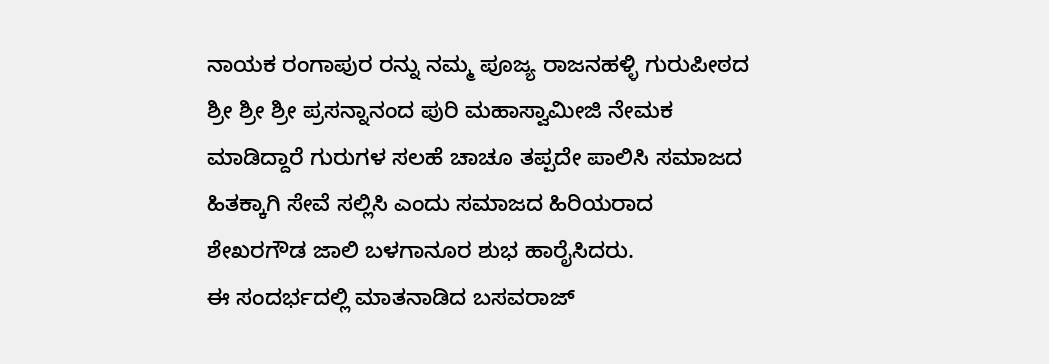ನಾಯಕ ರಂಗಾಪುರ ರನ್ನು ನಮ್ಮ ಪೂಜ್ಯ ರಾಜನಹಳ್ಳಿ ಗುರುಪೀಠದ ಶ್ರೀ ಶ್ರೀ ಶ್ರೀ ಪ್ರಸನ್ನಾನಂದ ಪುರಿ ಮಹಾಸ್ವಾಮೀಜಿ ನೇಮಕ ಮಾಡಿದ್ದಾರೆ ಗುರುಗಳ ಸಲಹೆ ಚಾಚೂ ತಪ್ಪದೇ ಪಾಲಿಸಿ ಸಮಾಜದ ಹಿತಕ್ಕಾಗಿ ಸೇವೆ ಸಲ್ಲಿಸಿ ಎಂದು ಸಮಾಜದ ಹಿರಿಯರಾದ ಶೇಖರಗೌಡ ಜಾಲಿ ಬಳಗಾನೂರ ಶುಭ ಹಾರೈಸಿದರು.
ಈ ಸಂದರ್ಭದಲ್ಲಿ ಮಾತನಾಡಿದ ಬಸವರಾಜ್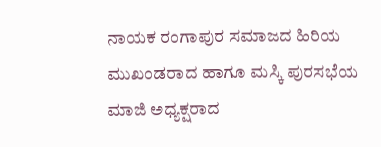ನಾಯಕ ರಂಗಾಪುರ ಸಮಾಜದ ಹಿರಿಯ ಮುಖಂಡರಾದ ಹಾಗೂ ಮಸ್ಕಿ ಪುರಸಭೆಯ ಮಾಜಿ ಅಧ್ಯಕ್ಷರಾದ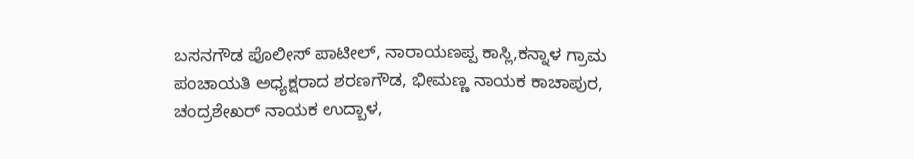ಬಸನಗೌಡ ಪೊಲೀಸ್ ಪಾಟೀಲ್, ನಾರಾಯಣಪ್ಪ ಕಾಸ್ಲಿ,ಕನ್ನಾಳ ಗ್ರಾಮ ಪಂಚಾಯತಿ ಅಧ್ಯಕ್ಷರಾದ ಶರಣಗೌಡ, ಭೀಮಣ್ಣ ನಾಯಕ ಕಾಚಾಪುರ, ಚಂದ್ರಶೇಖರ್ ನಾಯಕ ಉದ್ಬಾಳ,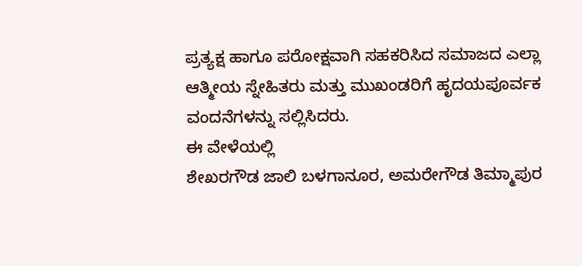ಪ್ರತ್ಯಕ್ಷ ಹಾಗೂ ಪರೋಕ್ಷವಾಗಿ ಸಹಕರಿಸಿದ ಸಮಾಜದ ಎಲ್ಲಾ ಆತ್ಮೀಯ ಸ್ನೇಹಿತರು ಮತ್ತು ಮುಖಂಡರಿಗೆ ಹೃದಯಪೂರ್ವಕ ವಂದನೆಗಳನ್ನು ಸಲ್ಲಿಸಿದರು.
ಈ ವೇಳೆಯಲ್ಲಿ
ಶೇಖರಗೌಡ ಜಾಲಿ ಬಳಗಾನೂರ, ಅಮರೇಗೌಡ ತಿಮ್ಮಾಪುರ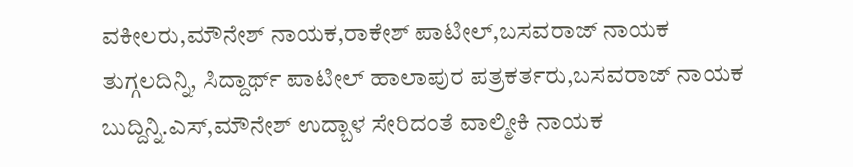ವಕೀಲರು,ಮೌನೇಶ್ ನಾಯಕ,ರಾಕೇಶ್ ಪಾಟೀಲ್,ಬಸವರಾಜ್ ನಾಯಕ ತುಗ್ಗಲದಿನ್ನಿ, ಸಿದ್ದಾರ್ಥ್ ಪಾಟೀಲ್ ಹಾಲಾಪುರ ಪತ್ರಕರ್ತರು,ಬಸವರಾಜ್ ನಾಯಕ ಬುದ್ದಿನ್ನಿ.ಎಸ್,ಮೌನೇಶ್ ಉದ್ಬಾಳ ಸೇರಿದಂತೆ ವಾಲ್ಮೀಕಿ ನಾಯಕ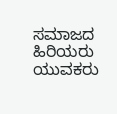ಸಮಾಜದ ಹಿರಿಯರು ಯುವಕರು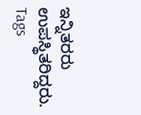ಇನ್ನಿತರರು ಉಪಸ್ಥಿತರಿದ್ದರು.
Tags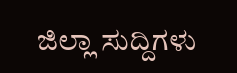ಜಿಲ್ಲಾ ಸುದ್ದಿಗಳು